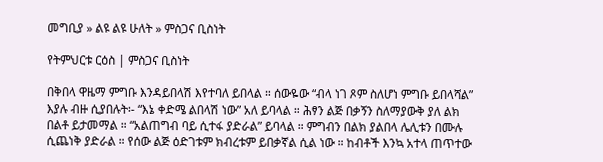መግቢያ » ልዩ ልዩ ሁለት » ምስጋና ቢስነት

የትምህርቱ ርዕስ | ምስጋና ቢስነት

በቅበላ ዋዜማ ምግቡ እንዳይበላሽ እየተባለ ይበላል ። ሰውዬው “ብላ ነገ ጾም ስለሆነ ምግቡ ይበላሻል” እያሉ ብዙ ሲያበሉት፡- “እኔ ቀድሜ ልበላሽ ነው” አለ ይባላል ። ሕፃን ልጅ በቃኝን ስለማያውቅ ያለ ልክ በልቶ ይታመማል ። “አልጠግብ ባይ ሲተፋ ያድራል” ይባላል ። ምግብን በልክ ያልበላ ሌሊቱን በሙሉ ሲጨነቅ ያድራል ። የሰው ልጅ ዕድገቱም ክብረቱም ይበቃኛል ሲል ነው ። ከብቶች እንኳ አተላ ጠጥተው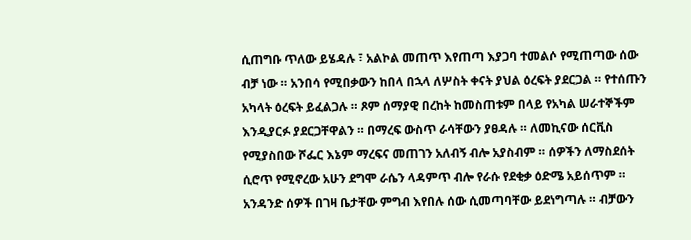ሲጠግቡ ጥለው ይሄዳሉ ፣ አልኮል መጠጥ እየጠጣ እያጋባ ተመልሶ የሚጠጣው ሰው ብቻ ነው ። አንበሳ የሚበቃውን ከበላ በኋላ ለሦስት ቀናት ያህል ዕረፍት ያደርጋል ። የተሰጡን አካላት ዕረፍት ይፈልጋሉ ። ጾም ሰማያዊ በረከት ከመስጠቱም በላይ የአካል ሠራተኞችም እንዲያርፉ ያደርጋቸዋልን ። በማረፍ ውስጥ ራሳቸውን ያፀዳሉ ። ለመኪናው ሰርቪስ የሚያስበው ሾፌር እኔም ማረፍና መጠገን አለብኝ ብሎ አያስብም ። ሰዎችን ለማስደሰት ሲሮጥ የሚኖረው አሁን ደግሞ ራሴን ላዳምጥ ብሎ የራሱ የደቂቃ ዕድሜ አይሰጥም ። አንዳንድ ሰዎች በገዛ ቤታቸው ምግብ እየበሉ ሰው ሲመጣባቸው ይደነግጣሉ ። ብቻውን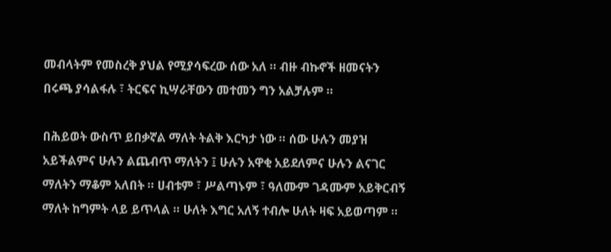መብላትም የመስረቅ ያህል የሚያሳፍረው ሰው አለ ። ብዙ ብኩኖች ዘመናትን በሩጫ ያሳልፋሉ ፣ ትርፍና ኪሣራቸውን መተመን ግን አልቻሉም ።

በሕይወት ውስጥ ይበቃኛል ማለት ትልቅ እርካታ ነው ። ሰው ሁሉን መያዝ አይችልምና ሁሉን ልጨብጥ ማለትን ፤ ሁሉን አዋቂ አይደለምና ሁሉን ልናገር ማለትን ማቆም አለበት ። ሀብቱም ፣ ሥልጣኑም ፣ ዓለሙም ገዳሙም አይቅርብኝ ማለት ከግምት ላይ ይጥላል ። ሁለት እግር አለኝ ተብሎ ሁለት ዛፍ አይወጣም ።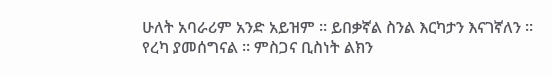ሁለት አባራሪም አንድ አይዝም ። ይበቃኛል ስንል እርካታን እናገኛለን ። የረካ ያመሰግናል ። ምስጋና ቢስነት ልክን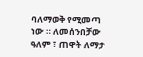ባለማወቅ የሚመጣ ነው ። ለመሰንበቻው ዓለም ፣ ጠዋት ለማታ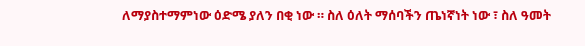ለማያስተማምነው ዕድሜ ያለን በቂ ነው ። ስለ ዕለት ማሰባችን ጤነኛነት ነው ፣ ስለ ዓመት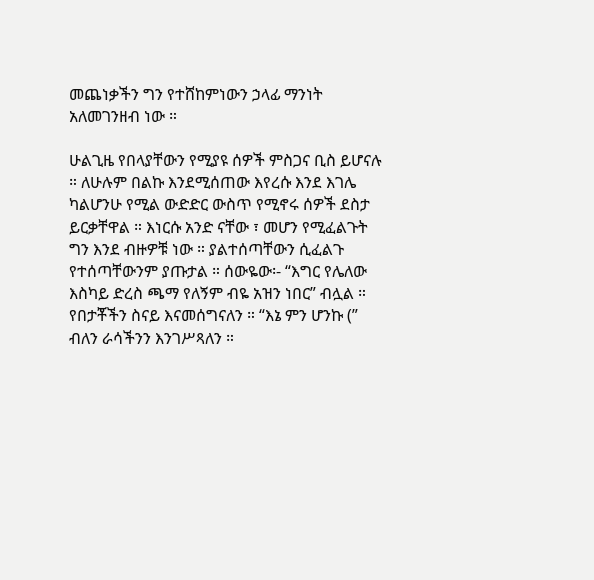መጨነቃችን ግን የተሸከምነውን ኃላፊ ማንነት አለመገንዘብ ነው ።

ሁልጊዜ የበላያቸውን የሚያዩ ሰዎች ምስጋና ቢስ ይሆናሉ ። ለሁሉም በልኩ እንደሚሰጠው እየረሱ እንደ እገሌ ካልሆንሁ የሚል ውድድር ውስጥ የሚኖሩ ሰዎች ደስታ ይርቃቸዋል ። እነርሱ አንድ ናቸው ፣ መሆን የሚፈልጉት ግን እንደ ብዙዎቹ ነው ። ያልተሰጣቸውን ሲፈልጉ የተሰጣቸውንም ያጡታል ። ሰውዬው፡- “እግር የሌለው እስካይ ድረስ ጫማ የለኝም ብዬ አዝን ነበር” ብሏል ። የበታቾችን ስናይ እናመሰግናለን ። “እኔ ምን ሆንኩ (” ብለን ራሳችንን እንገሥጻለን ።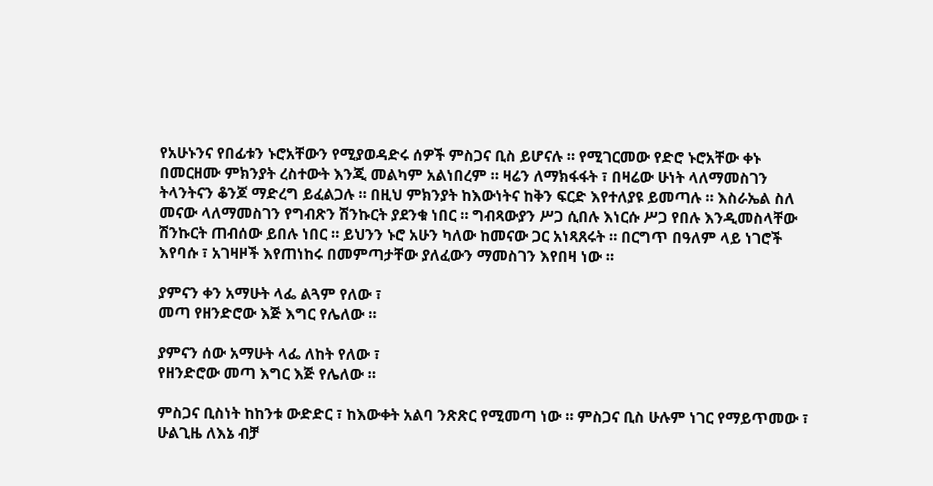የአሁኑንና የበፊቱን ኑሮአቸውን የሚያወዳድሩ ሰዎች ምስጋና ቢስ ይሆናሉ ። የሚገርመው የድሮ ኑሮአቸው ቀኑ በመርዘሙ ምክንያት ረስተውት እንጂ መልካም አልነበረም ። ዛሬን ለማክፋፋት ፣ በዛሬው ሁነት ላለማመስገን ትላንትናን ቆንጆ ማድረግ ይፈልጋሉ ። በዚህ ምክንያት ከእውነትና ከቅን ፍርድ እየተለያዩ ይመጣሉ ። እስራኤል ስለ መናው ላለማመስገን የግብጽን ሽንኩርት ያደንቁ ነበር ። ግብጻውያን ሥጋ ሲበሉ እነርሱ ሥጋ የበሉ እንዲመስላቸው ሽንኩርት ጠብሰው ይበሉ ነበር ። ይህንን ኑሮ አሁን ካለው ከመናው ጋር አነጻጸሩት ። በርግጥ በዓለም ላይ ነገሮች እየባሱ ፣ አገዛዞች እየጠነከሩ በመምጣታቸው ያለፈውን ማመስገን እየበዛ ነው ።

ያምናን ቀን አማሁት ላፌ ልጓም የለው ፣
መጣ የዘንድሮው እጅ እግር የሌለው ።

ያምናን ሰው አማሁት ላፌ ለከት የለው ፣
የዘንድሮው መጣ እግር እጅ የሌለው ።

ምስጋና ቢስነት ከከንቱ ውድድር ፣ ከእውቀት አልባ ንጽጽር የሚመጣ ነው ። ምስጋና ቢስ ሁሉም ነገር የማይጥመው ፣ ሁልጊዜ ለእኔ ብቻ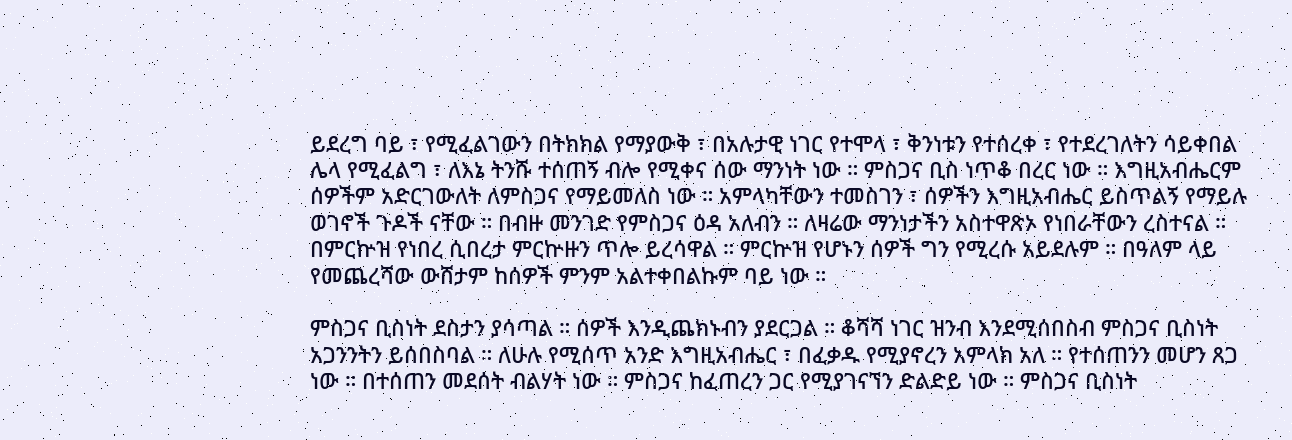ይደረግ ባይ ፣ የሚፈልገውን በትክክል የማያውቅ ፣ በአሉታዊ ነገር የተሞላ ፣ ቅንነቱን የተሰረቀ ፣ የተደረገለትን ሳይቀበል ሌላ የሚፈልግ ፣ ለእኔ ትንሹ ተሰጠኝ ብሎ የሚቀና ሰው ማንነት ነው ። ምስጋና ቢስ ነጥቆ በረር ነው ። እግዚአብሔርም ሰዎችም አድርገውለት ለምስጋና የማይመለስ ነው ። አምላካቸውን ተመስገን ፣ ሰዎችን እግዚአብሔር ይስጥልኝ የማይሉ ወገኖች ጉዶች ናቸው ። በብዙ መንገድ የምስጋና ዕዳ አለብን ። ለዛሬው ማንነታችን አስተዋጽኦ የነበራቸውን ረስተናል ። በምርኵዝ የነበረ ሲበረታ ምርኵዙን ጥሎ ይረሳዋል ። ምርኵዝ የሆኑን ሰዎች ግን የሚረሱ አይደሉም ። በዓለም ላይ የመጨረሻው ውሸታም ከሰዎች ምንም አልተቀበልኩም ባይ ነው ።

ምስጋና ቢስነት ደስታን ያሳጣል ። ሰዎች እንዲጨክኑብን ያደርጋል ። ቆሻሻ ነገር ዝንብ እንደሚሰበስብ ምስጋና ቢስነት አጋንንትን ይሰበስባል ። ለሁሉ የሚሰጥ አንድ እግዚአብሔር ፣ በፈቃዱ የሚያኖረን አምላክ አለ ። የተሰጠንን መሆን ጸጋ ነው ። በተሰጠን መደሰት ብልሃት ነው ። ምስጋና ከፈጠረን ጋር የሚያገናኘን ድልድይ ነው ። ምስጋና ቢስነት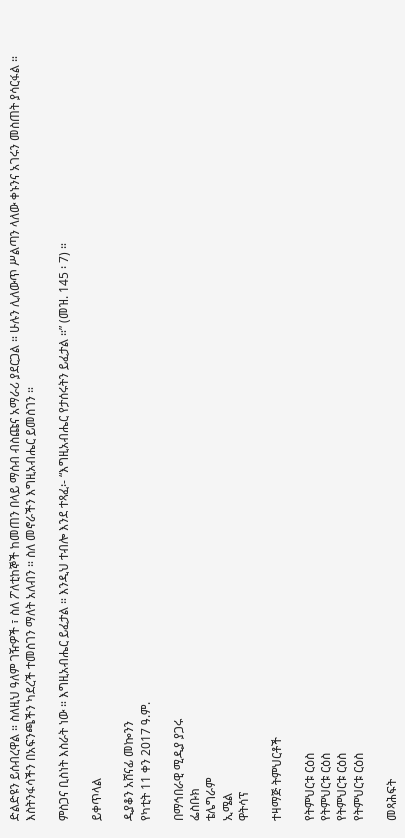ድልድዩን ይሰብረዋል ። ስለዚህ ዓለም ገዥዎች ፣ ስለ ፖለቲከኞች ከመጠን በላይ ማሰብ ብስጩና አማራሪ ያደርጋል ። ሁሉን ሊለውጥ ሥልጣን ላለው ቀኑንና አገሩን መስጠት ያሳርፋል ። እስትንፋሳችን በአፍንጫችን ካደረች ተመስገን ማለት አለብን ። ስለ መኖራችን እግዚአብሔር ይመስገን ።

ምስጋና ቢስነት እስራት ነው ። እግዚአብሔር ይፈታል ። እንዲህ ተብሎ እንደ ተጻፈ፡- “እግዚአብሔር የታሰሩትን ይፈታል ።” (መዝ. 145 ፡ 7) ።

ይቀጥላል

ዲያቆን አሸናፊ መኰንን
የካቲት 11 ቀን 2017 ዓ.ም.

በማኅበራዊ ሚዲያ ያጋሩ
ፌስቡክ
ቴሌግራም
ኢሜል
ዋትሳፕ

ተዛማጅ ትምህርቶች

የትምህርቱ ርዕስ
የትምህርቱ ርዕስ
የትምህርቱ ርዕስ
የትምህርቱ ርዕስ

መጻሕፍት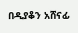በዲያቆን አሸናፊ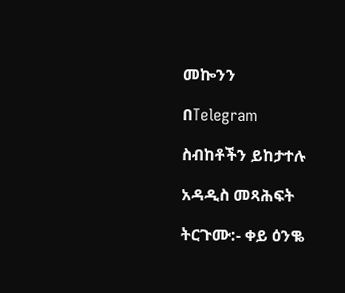መኰንን

በTelegram

ስብከቶችን ይከታተሉ

አዳዲስ መጻሕፍት

ትርጉሙ:- ቀይ ዕንቈ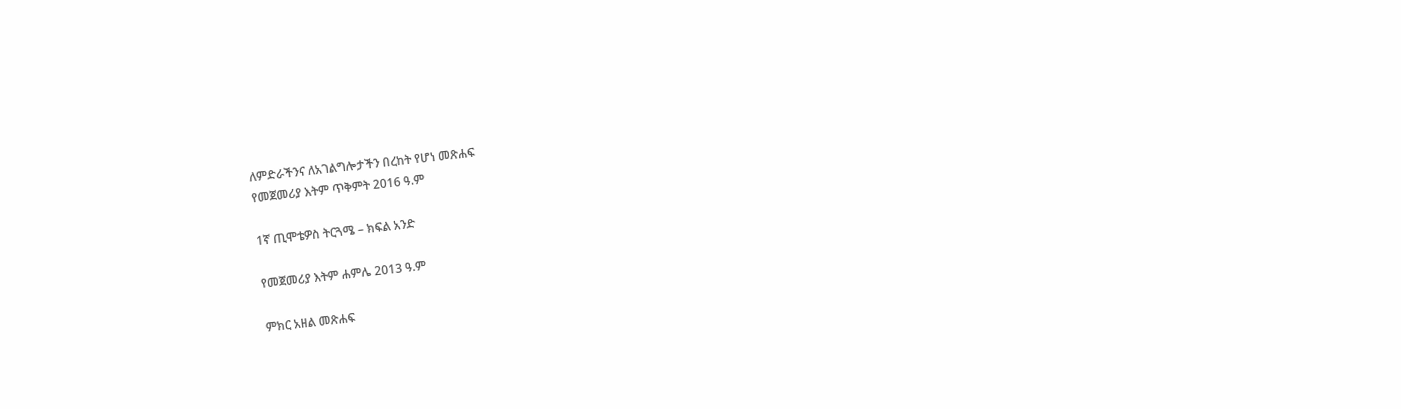ለምድራችንና ለአገልግሎታችን በረከት የሆነ መጽሐፍ
የመጀመሪያ እትም ጥቅምት 2016 ዓ.ም

1ኛ ጢሞቴዎስ ትርጓሜ – ክፍል አንድ

የመጀመሪያ እትም ሐምሌ 2013 ዓ.ም

ምክር አዘል መጽሐፍ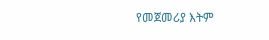የመጀመሪያ እትም